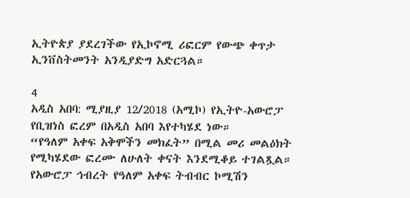ኢትዮጵያ ያደረገችው የኢኮኖሚ ሪፎርም የውጭ ቀጥታ ኢንቨስትመንት አንዲያድግ አድርጓል።

4
አዲስ አበባ: ሚያዚያ 12/2018 (አሚኮ) የኢትዮ-አውሮፓ የቢዝነስ ፎረም በአዲስ አበባ እየተካሄደ ነው።
“የዓለም አቀፍ አቅሞችን መክፈት” በሚል መሪ መልዕክት የሚካሄደው ፎረሙ ለሁለት ቀናት እንደሚቆይ ተገልጿል።
የአውሮፓ ኅብረት የዓለም አቀፍ ትብብር ኮሚሽን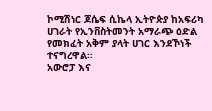ኮሚሽነር ጆሴፍ ሲኬላ ኢትዮጵያ ከአፍሪካ ሀገራት የኢንቨስትመንት አማራጭ ዕድል የመክፈት አቅም ያላት ሀገር እንደኾነች ተናግረዋል።
አውሮፓ እና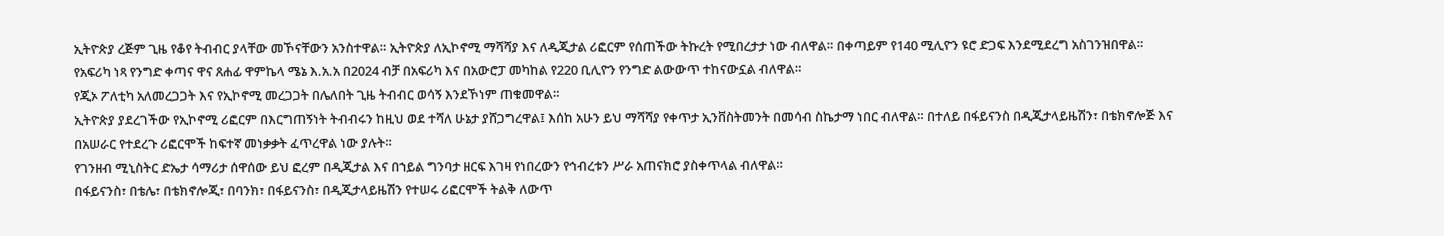ኢትዮጵያ ረጅም ጊዜ የቆየ ትብብር ያላቸው መኾናቸውን አንስተዋል። ኢትዮጵያ ለኢኮኖሚ ማሻሻያ እና ለዲጂታል ሪፎርም የሰጠችው ትኩረት የሚበረታታ ነው ብለዋል። በቀጣይም የ140 ሚሊዮን ዩሮ ድጋፍ እንደሚደረግ አስገንዝበዋል።
የአፍሪካ ነጻ የንግድ ቀጣና ዋና ጸሐፊ ዋምኬላ ሜኔ እ.አ.አ በ2024 ብቻ በአፍሪካ እና በአውሮፓ መካከል የ220 ቢሊዮን የንግድ ልውውጥ ተከናውኗል ብለዋል።
የጂኦ ፖለቲካ አለመረጋጋት እና የኢኮኖሚ መረጋጋት በሌለበት ጊዜ ትብብር ወሳኝ እንደኾነም ጠቁመዋል።
ኢትዮጵያ ያደረገችው የኢኮኖሚ ሪፎርም በእርግጠኝነት ትብብሩን ከዚህ ወደ ተሻለ ሁኔታ ያሸጋግረዋል፤ እሰከ አሁን ይህ ማሻሻያ የቀጥታ ኢንቨስትመንት በመሳብ ስኬታማ ነበር ብለዋል። በተለይ በፋይናንስ በዲጂታላይዜሽን፣ በቴክኖሎጅ እና በአሠራር የተደረጉ ሪፎርሞች ከፍተኛ መነቃቃት ፈጥረዋል ነው ያሉት።
የገንዘብ ሚኒስትር ድኤታ ሳማሪታ ሰዋሰው ይህ ፎረም በዲጂታል እና በኀይል ግንባታ ዘርፍ እገዛ የነበረውን የኅብረቱን ሥራ አጠናክሮ ያስቀጥላል ብለዋል።
በፋይናንስ፣ በቴሌ፣ በቴክኖሎጂ፣ በባንክ፣ በፋይናንስ፣ በዲጂታላይዜሽን የተሠሩ ሪፎርሞች ትልቅ ለውጥ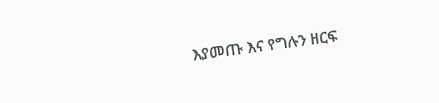እያመጡ እና የግሉን ዘርፍ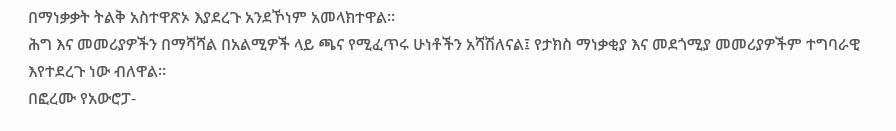በማነቃቃት ትልቅ አስተዋጽኦ እያደረጉ አንደኾነም አመላክተዋል።
ሕግ እና መመሪያዎችን በማሻሻል በአልሚዎች ላይ ጫና የሚፈጥሩ ሁነቶችን አሻሽለናል፤ የታክስ ማነቃቂያ እና መደጎሚያ መመሪያዎችም ተግባራዊ እየተደረጉ ነው ብለዋል።
በፎረሙ የአውሮፓ-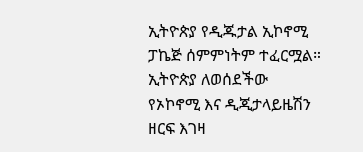ኢትዮጵያ የዲጁታል ኢኮኖሚ ፓኬጅ ሰምምነትም ተፈርሟል። ኢትዮጵያ ለወሰደችው የኦኮኖሚ እና ዲጂታላይዜሽን ዘርፍ እገዛ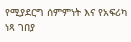የሚያደርግ ሰምምነት እና የአፍሪካ ነጻ ገበያ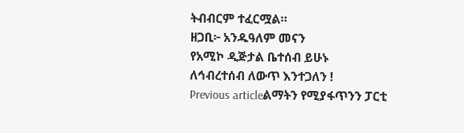ትብብርም ተፈርሟል።
ዘጋቢ፦ አንዱዓለም መናን
የአሚኮ ዲጅታል ቤተሰብ ይሁኑ
ለኅብረተሰብ ለውጥ እንተጋለን !
Previous articleልማትን የሚያፋጥንን ፓርቲ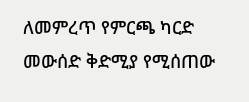ለመምረጥ የምርጫ ካርድ መውሰድ ቅድሚያ የሚሰጠው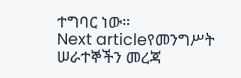ተግባር ነው።
Next articleየመንግሥት ሠራተኞችን መረጃ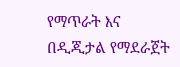የማጥራት እና በዲጂታል የማደራጀት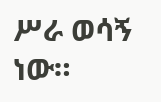ሥራ ወሳኝ ነው።